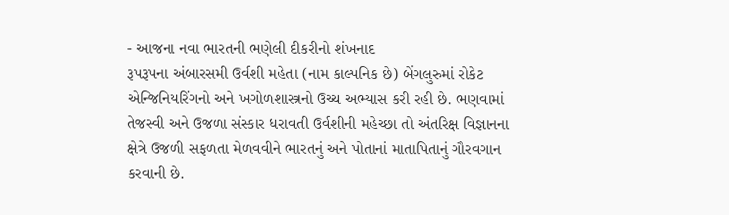- આજના નવા ભારતની ભણેલી દીકરીનો શંખનાદ
રૂપરૂપના અંબારસમી ઉર્વશી મહેતા (નામ કાલ્પનિક છે) બેંગલુરુમાં રોકેટ એન્જિનિયરિંગનો અને ખગોળશાસ્ત્રનો ઉચ્ચ અભ્યાસ કરી રહી છે. ભણવામાં તેજસ્વી અને ઉજળા સંસ્કાર ધરાવતી ઉર્વશીની મહેચ્છા તો અંતરિક્ષ વિજ્ઞાનના ક્ષેત્રે ઉજળી સફળતા મેળવવીને ભારતનું અને પોતાનાં માતાપિતાનું ગૌરવગાન કરવાની છે.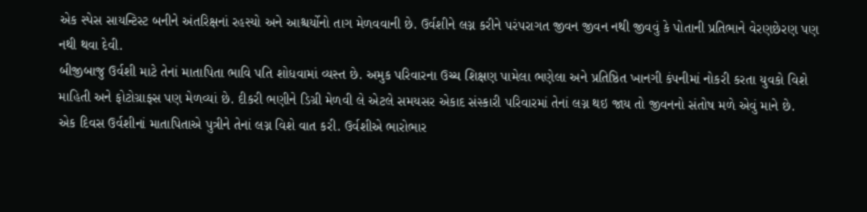એક સ્પેસ સાયન્ટિસ્ટ બનીને અંતરિક્ષનાં રહસ્યો અને આશ્ચર્યોનો તાગ મેળવવાની છે. ઉર્વશીને લગ્ન કરીને પરંપરાગત જીવન જીવન નથી જીવવું કે પોતાની પ્રતિભાને વેરણછેરણ પણ નથી થવા દેવી.
બીજીબાજુ ઉર્વશી માટે તેનાં માતાપિતા ભાવિ પતિ શોધવામાં વ્યસ્ત છે. અમુક પરિવારના ઉચ્ચ શિક્ષણ પામેલા ભણેલા અને પ્રતિષ્ઠિત ખાનગી કંપનીમાં નોકરી કરતા યુવકો વિશે માહિતી અને ફોટોગ્રાફ્સ પણ મેળવ્યાં છે. દીકરી ભણીને ડિગ્રી મેળવી લે એટલે સમયસર એકાદ સંસ્કારી પરિવારમાં તેનાં લગ્ન થઇ જાય તો જીવનનો સંતોષ મળે એવું માને છે.
એક દિવસ ઉર્વશીનાં માતાપિતાએ પુત્રીને તેનાં લગ્ન વિશે વાત કરી. ઉર્વશીએ ભારોભાર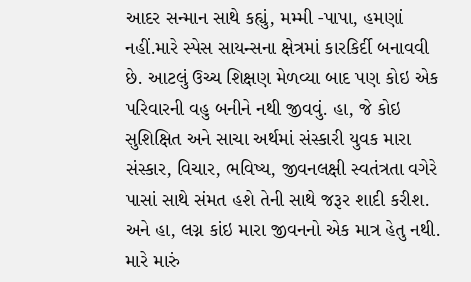આદર સન્માન સાથે કહ્યું, મમ્મી -પાપા, હમણાં નહીં.મારે સ્પેસ સાયન્સના ક્ષેત્રમાં કારકિર્દી બનાવવી છે. આટલું ઉચ્ચ શિક્ષણ મેળવ્યા બાદ પણ કોઇ એક પરિવારની વહુ બનીને નથી જીવવું. હા, જે કોઇ સુશિક્ષિત અને સાચા અર્થમાં સંસ્કારી યુવક મારા સંસ્કાર, વિચાર, ભવિષ્ય, જીવનલક્ષી સ્વતંત્રતા વગેરે પાસાં સાથે સંમત હશે તેની સાથે જરૂર શાદી કરીશ. અને હા, લગ્ન કાંઇ મારા જીવનનો એક માત્ર હેતુ નથી. મારે મારું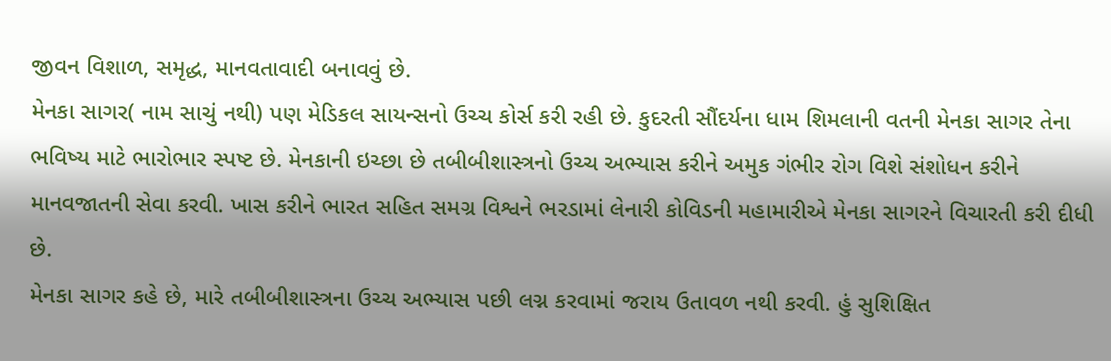જીવન વિશાળ, સમૃદ્ધ, માનવતાવાદી બનાવવું છે.
મેનકા સાગર( નામ સાચું નથી) પણ મેડિકલ સાયન્સનો ઉચ્ચ કોર્સ કરી રહી છે. કુદરતી સૌંદર્યના ધામ શિમલાની વતની મેનકા સાગર તેના ભવિષ્ય માટે ભારોભાર સ્પષ્ટ છે. મેનકાની ઇચ્છા છે તબીબીશાસ્ત્રનો ઉચ્ચ અભ્યાસ કરીને અમુક ગંભીર રોગ વિશે સંશોધન કરીને માનવજાતની સેવા કરવી. ખાસ કરીને ભારત સહિત સમગ્ર વિશ્વને ભરડામાં લેનારી કોવિડની મહામારીએ મેનકા સાગરને વિચારતી કરી દીધી છે.
મેનકા સાગર કહે છે, મારે તબીબીશાસ્ત્રના ઉચ્ચ અભ્યાસ પછી લગ્ન કરવામાં જરાય ઉતાવળ નથી કરવી. હું સુશિક્ષિત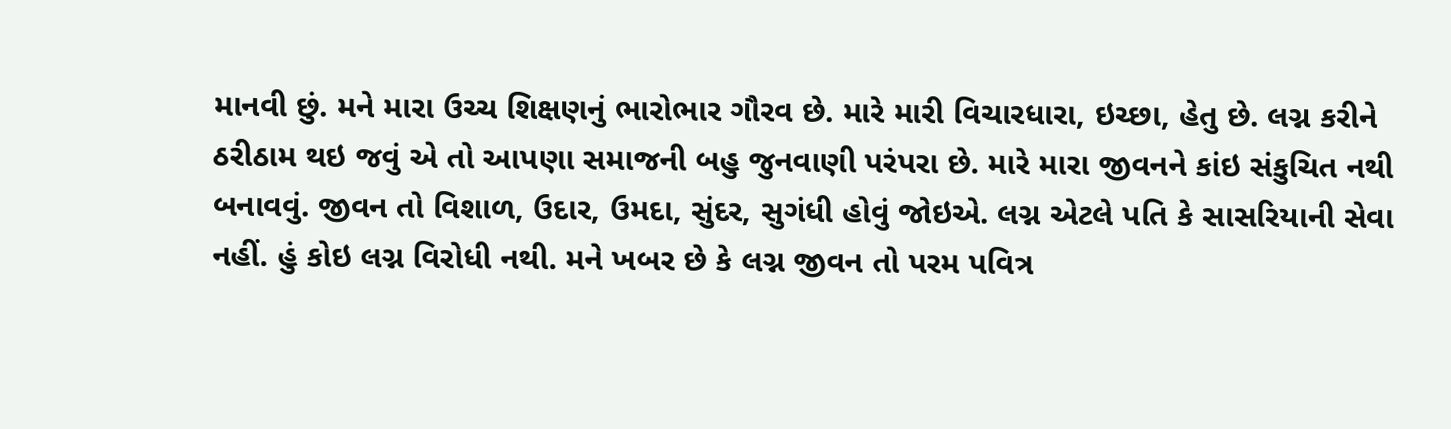માનવી છું. મને મારા ઉચ્ચ શિક્ષણનું ભારોભાર ગૌરવ છે. મારે મારી વિચારધારા, ઇચ્છા, હેતુ છે. લગ્ન કરીને ઠરીઠામ થઇ જવું એ તો આપણા સમાજની બહુ જુનવાણી પરંપરા છે. મારે મારા જીવનને કાંઇ સંકુચિત નથી બનાવવું. જીવન તો વિશાળ, ઉદાર, ઉમદા, સુંદર, સુગંધી હોવું જોઇએ. લગ્ન એટલે પતિ કે સાસરિયાની સેવા નહીં. હું કોઇ લગ્ન વિરોધી નથી. મને ખબર છે કે લગ્ન જીવન તો પરમ પવિત્ર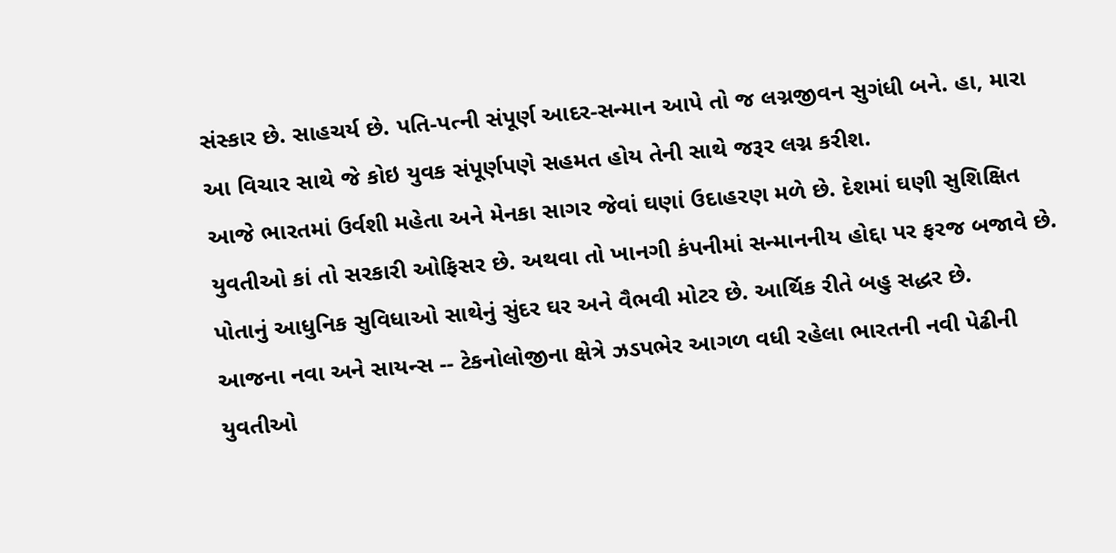સંસ્કાર છે. સાહચર્ય છે. પતિ-પત્ની સંપૂર્ણ આદર-સન્માન આપે તો જ લગ્નજીવન સુગંધી બને. હા, મારા આ વિચાર સાથે જે કોઇ યુવક સંપૂર્ણપણે સહમત હોય તેની સાથે જરૂર લગ્ન કરીશ.
આજે ભારતમાં ઉર્વશી મહેતા અને મેનકા સાગર જેવાં ઘણાં ઉદાહરણ મળે છે. દેશમાં ઘણી સુશિક્ષિત યુવતીઓ કાં તો સરકારી ઓફિસર છે. અથવા તો ખાનગી કંપનીમાં સન્માનનીય હોદ્દા પર ફરજ બજાવે છે. પોતાનું આધુનિક સુવિધાઓ સાથેનું સુંદર ઘર અને વૈભવી મોટર છે. આર્થિક રીતે બહુ સદ્ધર છે.
આજના નવા અને સાયન્સ -- ટેકનોલોજીના ક્ષેત્રે ઝડપભેર આગળ વધી રહેલા ભારતની નવી પેઢીની યુવતીઓ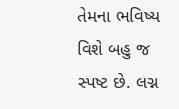તેમના ભવિષ્ય વિશે બહુ જ સ્પષ્ટ છે. લગ્ન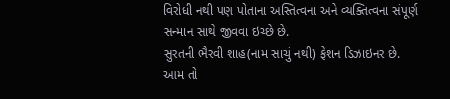વિરોધી નથી પણ પોતાના અસ્તિત્વના અને વ્યક્તિત્વના સંપૂર્ણ સન્માન સાથે જીવવા ઇચ્છે છે.
સુરતની ભૈરવી શાહ(નામ સાચું નથી) ફેશન ડિઝાઇનર છે. આમ તો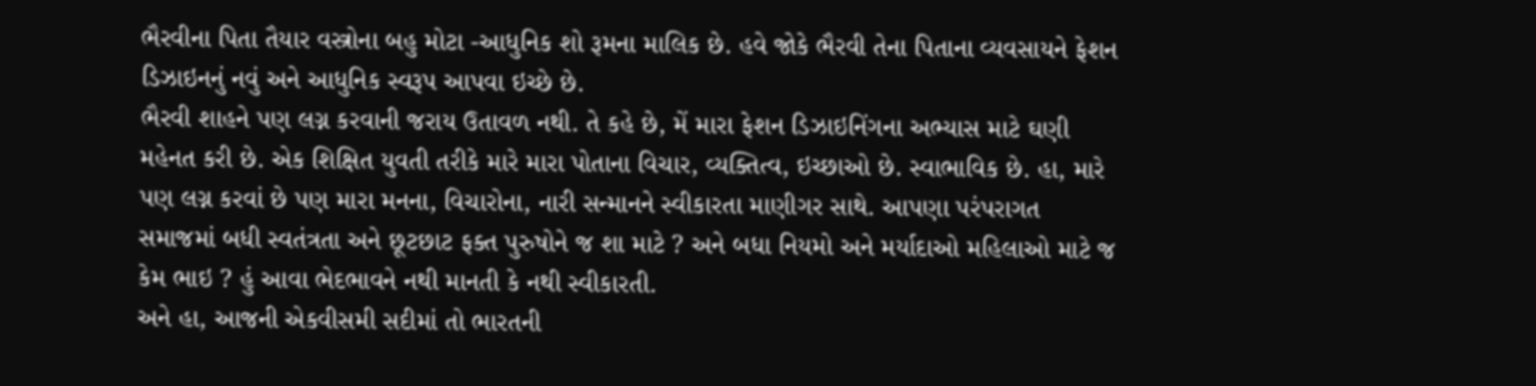ભૈરવીના પિતા તૈયાર વસ્ત્રોના બહુ મોટા -આધુનિક શો રૂમના માલિક છે. હવે જોકે ભૈરવી તેના પિતાના વ્યવસાયને ફેશન ડિઝાઇનનું નવું અને આધુનિક સ્વરૂપ આપવા ઇચ્છે છે.
ભૈરવી શાહને પણ લગ્ન કરવાની જરાય ઉતાવળ નથી. તે કહે છે, મેં મારા ફેશન ડિઝાઇનિંગના અભ્યાસ માટે ઘણી મહેનત કરી છે. એક શિક્ષિત યુવતી તરીકે મારે મારા પોતાના વિચાર, વ્યક્તિત્વ, ઇચ્છાઓ છે. સ્વાભાવિક છે. હા, મારે પણ લગ્ન કરવાં છે પણ મારા મનના, વિચારોના, નારી સન્માનને સ્વીકારતા માણીગર સાથે. આપણા પરંપરાગત સમાજમાં બધી સ્વતંત્રતા અને છૂટછાટ ફક્ત પુરુષોને જ શા માટે ? અને બધા નિયમો અને મર્યાદાઓ મહિલાઓ માટે જ કેમ ભાઇ ? હું આવા ભેદભાવને નથી માનતી કે નથી સ્વીકારતી.
અને હા, આજની એકવીસમી સદીમાં તો ભારતની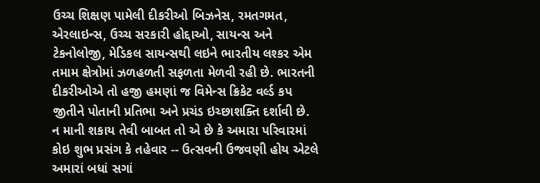ઉચ્ચ શિક્ષણ પામેલી દીકરીઓ બિઝનેસ, રમતગમત, એરલાઇન્સ, ઉચ્ચ સરકારી હોદ્દાઓ, સાયન્સ અને ટેકનોલોજી, મેડિકલ સાયન્સથી લઇને ભારતીય લશ્કર એમ તમામ ક્ષેત્રોમાં ઝળહળતી સફળતા મેળવી રહી છે. ભારતની દીકરીઓએ તો હજી હમણાં જ વિમેન્સ ક્રિકેટ વર્લ્ડ કપ જીતીને પોતાની પ્રતિભા અને પ્રચંડ ઇચ્છાશક્તિ દર્શાવી છે.
ન માની શકાય તેવી બાબત તો એ છે કે અમારા પરિવારમાં કોઇ શુભ પ્રસંગ કે તહેવાર -- ઉત્સવની ઉજવણી હોય એટલે અમારાં બધાં સગાં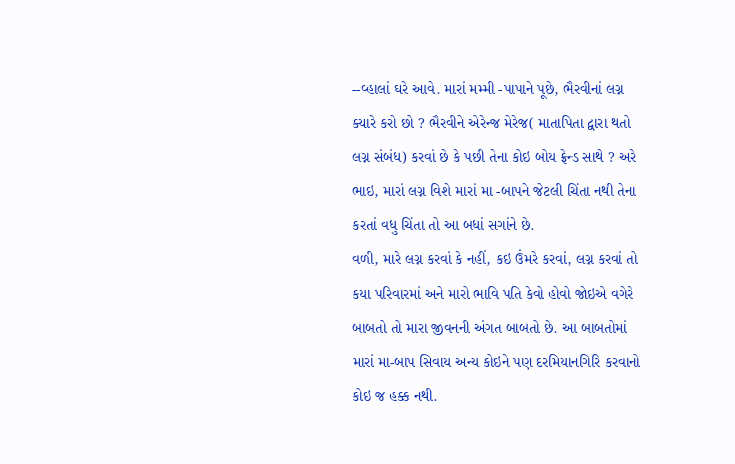--વ્હાલાં ઘરે આવે. મારાં મમ્મી -પાપાને પૂછે, ભૈરવીનાં લગ્ન ક્યારે કરો છો ? ભૈરવીને એરેન્જ મેરેજ( માતાપિતા દ્વારા થતો લગ્ન સંબંધ) કરવાં છે કે પછી તેના કોઇ બોય ફ્રેન્ડ સાથે ? અરે ભાઇ, મારાં લગ્ન વિશે મારાં મા -બાપને જેટલી ચિંતા નથી તેના કરતાં વધુ ચિંતા તો આ બધાં સગાંને છે.
વળી, મારે લગ્ન કરવાં કે નહીં, કઇ ઉંમરે કરવાં, લગ્ન કરવાં તો કયા પરિવારમાં અને મારો ભાવિ પતિ કેવો હોવો જોઇએ વગેરે બાબતો તો મારા જીવનની અંગત બાબતો છે. આ બાબતોમાં મારાં મા-બાપ સિવાય અન્ય કોઇને પણ દરમિયાનગિરિ કરવાનો કોઇ જ હક્ક નથી.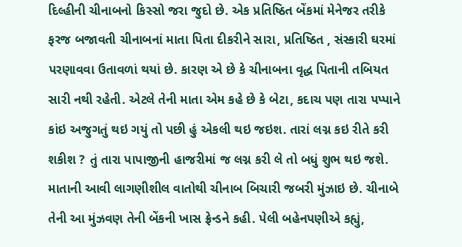દિલ્હીની ચીનાબનો કિસ્સો જરા જુદો છે. એક પ્રતિષ્ઠિત બેંકમાં મેનેજર તરીકે ફરજ બજાવતી ચીનાબનાં માતા પિતા દીકરીને સારા, પ્રતિષ્ઠિત , સંસ્કારી ઘરમાં પરણાવવા ઉતાવળાં થયાં છે. કારણ એ છે કે ચીનાબના વૃદ્ધ પિતાની તબિયત સારી નથી રહેતી. એટલે તેની માતા એમ કહે છે કે બેટા, કદાચ પણ તારા પપ્પાને કાંઇ અજુગતું થઇ ગયું તો પછી હું એકલી થઇ જઇશ. તારાં લગ્ન કઇ રીતે કરી શકીશ ? તું તારા પાપાજીની હાજરીમાં જ લગ્ન કરી લે તો બધું શુભ થઇ જશે.
માતાની આવી લાગણીશીલ વાતોથી ચીનાબ બિચારી જબરી મુંઝાઇ છે. ચીનાબે તેની આ મુંઝવણ તેની બેંકની ખાસ ફ્રેન્ડને કહી. પેલી બહેનપણીએ કહ્યું,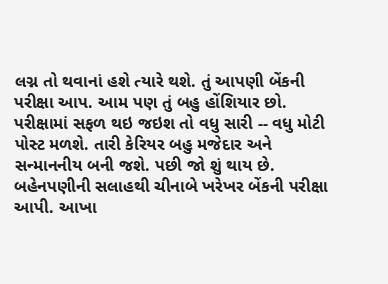લગ્ન તો થવાનાં હશે ત્યારે થશે. તું આપણી બેંકની પરીક્ષા આપ. આમ પણ તું બહુ હોંશિયાર છો. પરીક્ષામાં સફળ થઇ જઇશ તો વધુ સારી -- વધુ મોટી પોસ્ટ મળશે. તારી કેરિયર બહુ મજેદાર અને સન્માનનીય બની જશે. પછી જો શું થાય છે. બહેનપણીની સલાહથી ચીનાબે ખરેખર બેંકની પરીક્ષા આપી. આખા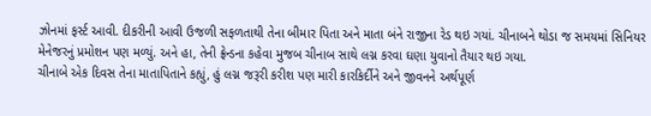ઝોનમાં ફર્સ્ટ આવી. દીકરીની આવી ઉજળી સફળતાથી તેના બીમાર પિતા અને માતા બંને રાજીના રેડ થઇ ગયાં. ચીનાબને થોડા જ સમયમાં સિનિયર મેનેજરનું પ્રમોશન પણ મળ્યું. અને હા, તેની ફ્રેન્ડના કહેવા મુજબ ચીનાબ સાથે લગ્ન કરવા ઘણા યુવાનો તૈયાર થઇ ગયા.
ચીનાબે એક દિવસ તેના માતાપિતાને કહ્યું, હું લગ્ન જરૂરી કરીશ પણ મારી કારકિર્દીને અને જીવનને અર્થપૂર્ણ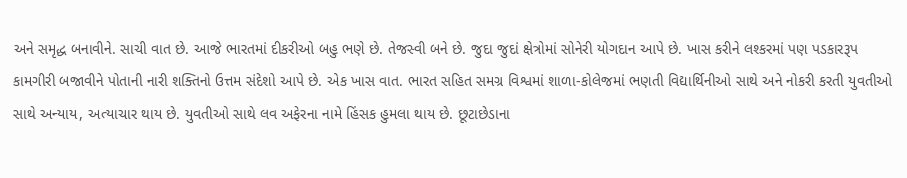અને સમૃદ્ધ બનાવીને. સાચી વાત છે. આજે ભારતમાં દીકરીઓ બહુ ભણે છે. તેજસ્વી બને છે. જુદા જુદાં ક્ષેત્રોમાં સોનેરી યોગદાન આપે છે. ખાસ કરીને લશ્કરમાં પણ પડકારરૂપ કામગીરી બજાવીને પોતાની નારી શક્તિનો ઉત્તમ સંદેશો આપે છે. એક ખાસ વાત. ભારત સહિત સમગ્ર વિશ્વમાં શાળા-કોલેજમાં ભણતી વિદ્યાર્થિનીઓ સાથે અને નોકરી કરતી યુવતીઓ સાથે અન્યાય, અત્યાચાર થાય છે. યુવતીઓ સાથે લવ અફેરના નામે હિંસક હુમલા થાય છે. છૂટાછેડાના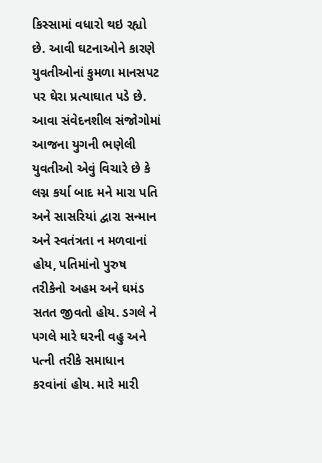કિસ્સામાં વધારો થઇ રહ્યો છે. આવી ઘટનાઓને કારણે યુવતીઓનાં કુમળા માનસપટ પર ઘેરા પ્રત્યાઘાત પડે છે. આવા સંવેદનશીલ સંજોગોમાં આજના યુગની ભણેલી યુવતીઓ એવું વિચારે છે કે લગ્ન કર્યા બાદ મને મારા પતિ અને સાસરિયાં દ્વારા સન્માન અને સ્વતંત્રતા ન મળવાનાં હોય, પતિમાંનો પુરુષ તરીકેનો અહમ અને ઘમંડ સતત જીવતો હોય. ડગલે ને પગલે મારે ઘરની વહુ અને પત્ની તરીકે સમાધાન કરવાંનાં હોય. મારે મારી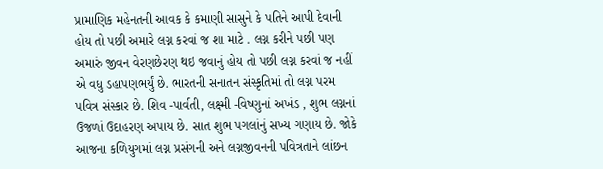પ્રામાણિક મહેનતની આવક કે કમાણી સાસુને કે પતિને આપી દેવાની હોય તો પછી અમારે લગ્ન કરવાં જ શા માટે . લગ્ન કરીને પછી પણ અમારું જીવન વેરણછેરણ થઇ જવાનું હોય તો પછી લગ્ન કરવાં જ નહીં એ વધુ ડહાપણભર્યું છે. ભારતની સનાતન સંસ્કૃતિમાં તો લગ્ન પરમ પવિત્ર સંસ્કાર છે. શિવ -પાર્વતી, લક્ષ્મી -વિષ્ણુનાં અખંડ , શુભ લગ્નનાં ઉજળાં ઉદાહરણ અપાય છે. સાત શુભ પગલાંનું સખ્ય ગણાય છે. જોકે આજના કળિયુગમાં લગ્ન પ્રસંગની અને લગ્નજીવનની પવિત્રતાને લાંછન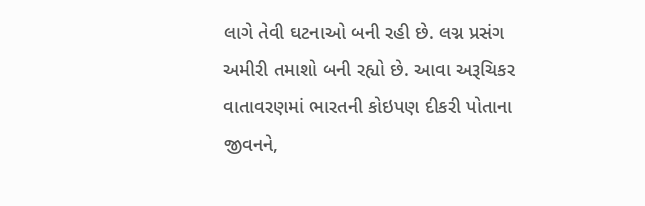લાગે તેવી ઘટનાઓ બની રહી છે. લગ્ન પ્રસંગ અમીરી તમાશો બની રહ્યો છે. આવા અરૂચિકર વાતાવરણમાં ભારતની કોઇપણ દીકરી પોતાના જીવનને,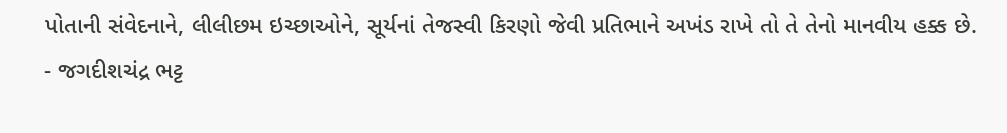પોતાની સંવેદનાને, લીલીછમ ઇચ્છાઓને, સૂર્યનાં તેજસ્વી કિરણો જેવી પ્રતિભાને અખંડ રાખે તો તે તેનો માનવીય હક્ક છે.
- જગદીશચંદ્ર ભટ્ટ